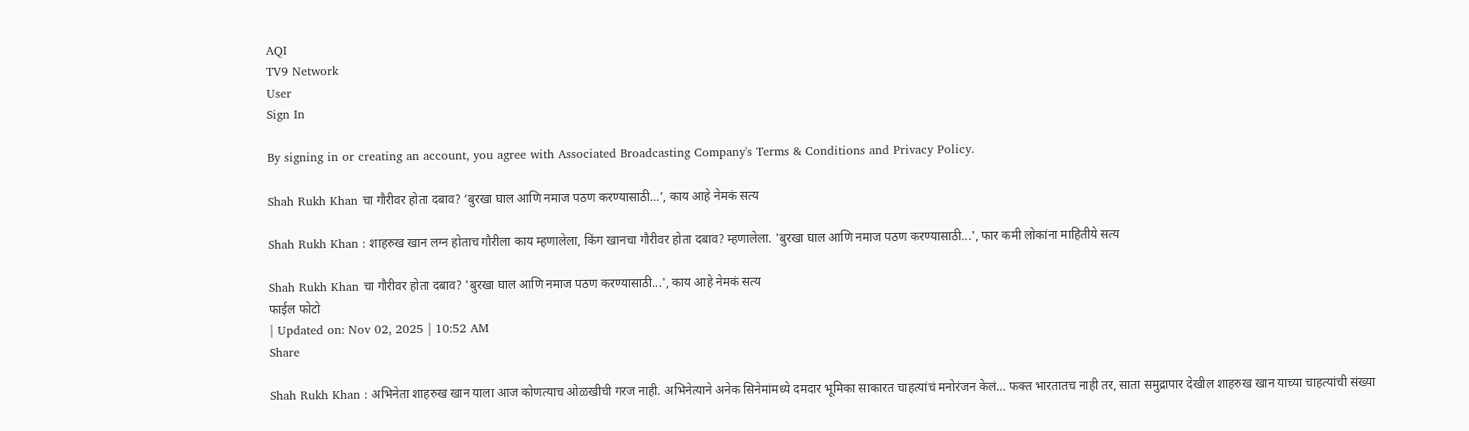AQI
TV9 Network
User
Sign In

By signing in or creating an account, you agree with Associated Broadcasting Company's Terms & Conditions and Privacy Policy.

Shah Rukh Khan चा गौरीवर होता दबाव? ‘बुरखा घाल आणि नमाज पठण करण्यासाठी…’, काय आहे नेमकं सत्य

Shah Rukh Khan : शाहरुख खान लग्न होताच गौरीला काय म्हणालेला, किंग खानचा गौरीवर होता दबाव? म्हणालेला. 'बुरखा घाल आणि नमाज पठण करण्यासाठी...', फार कमी लोकांना माहितीये सत्य

Shah Rukh Khan चा गौरीवर होता दबाव? 'बुरखा घाल आणि नमाज पठण करण्यासाठी...', काय आहे नेमकं सत्य
फाईल फोटो
| Updated on: Nov 02, 2025 | 10:52 AM
Share

Shah Rukh Khan : अभिनेता शाहरुख खान याला आज कोणत्याच ओळखीची गरज नाही. अभिनेत्याने अनेक सिनेमांमध्ये दमदार भूमिका साकारत चाहत्यांचं मनोरंजन केलं… फक्त भारतातच नाही तर, साता समुद्रापार देखील शाहरुख खान याच्या चाहत्यांची संख्या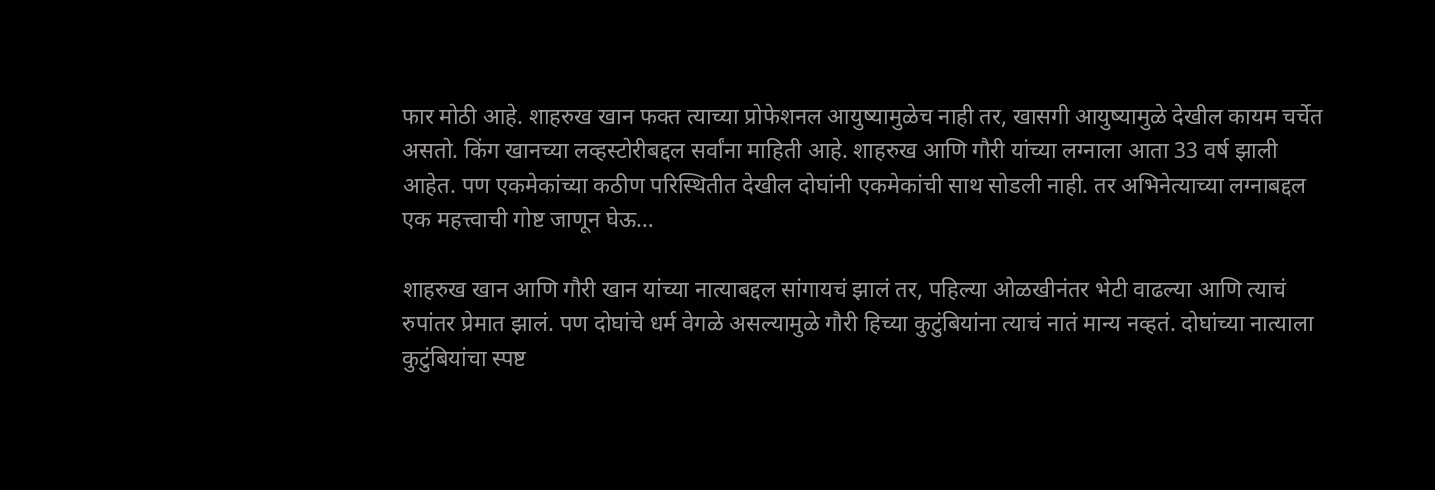फार मोठी आहे. शाहरुख खान फक्त त्याच्या प्रोफेशनल आयुष्यामुळेच नाही तर, खासगी आयुष्यामुळे देखील कायम चर्चेत असतो. किंग खानच्या लव्हस्टोरीबद्दल सर्वांना माहिती आहे. शाहरुख आणि गौरी यांच्या लग्नाला आता 33 वर्ष झाली आहेत. पण एकमेकांच्या कठीण परिस्थितीत देखील दोघांनी एकमेकांची साथ सोडली नाही. तर अभिनेत्याच्या लग्नाबद्दल एक महत्त्वाची गोष्ट जाणून घेऊ…

शाहरुख खान आणि गौरी खान यांच्या नात्याबद्दल सांगायचं झालं तर, पहिल्या ओळखीनंतर भेटी वाढल्या आणि त्याचं रुपांतर प्रेमात झालं. पण दोघांचे धर्म वेगळे असल्यामुळे गौरी हिच्या कुटुंबियांना त्याचं नातं मान्य नव्हतं. दोघांच्या नात्याला कुटुंबियांचा स्पष्ट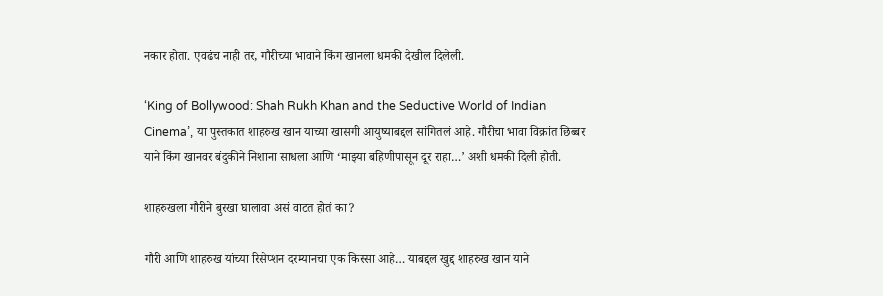नकार होता. एवढंच नाही तर, गौरीच्या भावाने किंग खानला धमकी देखील दिलेली.

‘King of Bollywood: Shah Rukh Khan and the Seductive World of Indian Cinema’, या पुस्तकात शाहरुख खान याच्या खासगी आयुष्याबद्दल सांगितलं आहे. गौरीचा भावा विक्रांत छिब्बर याने किंग खानवर बंदुकीने निशाना साधला आणि ‘माझ्या बहिणीपासून दूर राहा…’ अशी धमकी दिली होती.

शाहरुखला गौरीने बुरखा घालावा असं वाटत होतं का?

गौरी आणि शाहरुख यांच्या रिसेप्शन दरम्यानचा एक किस्सा आहे… याबद्दल खुद्द शाहरुख खान याने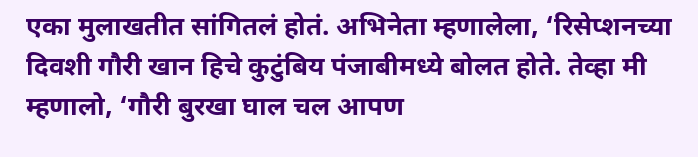एका मुलाखतीत सांगितलं होतं. अभिनेता म्हणालेला, ‘रिसेप्शनच्या दिवशी गौरी खान हिचे कुटुंबिय पंजाबीमध्ये बोलत होते. तेव्हा मी म्हणालो, ‘गौरी बुरखा घाल चल आपण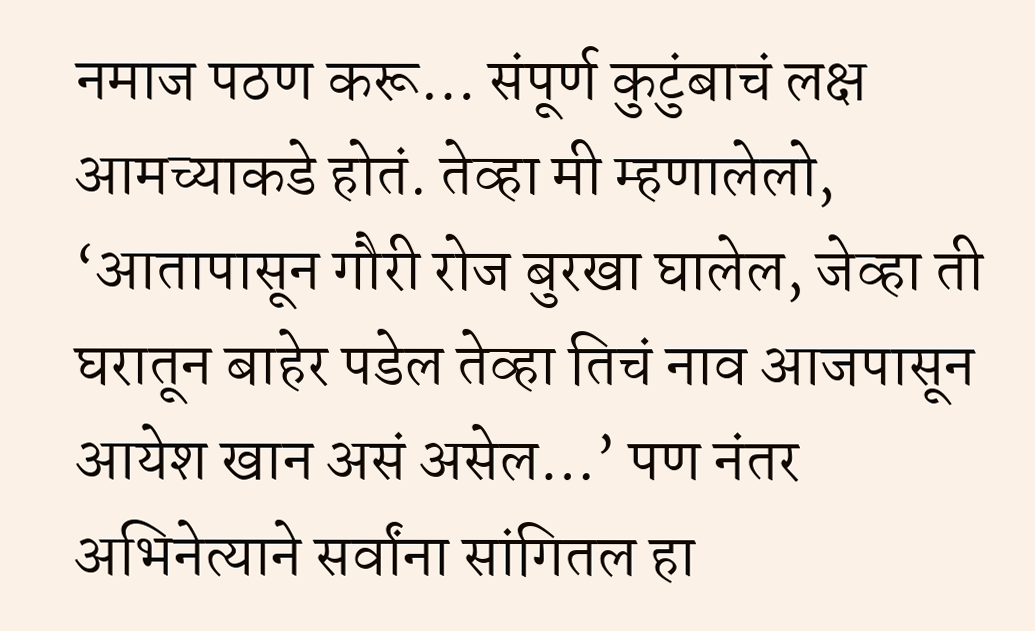नमाज पठण करू… संपूर्ण कुटुंबाचं लक्ष आमच्याकडे होतं. तेव्हा मी म्हणालेलो, ‘आतापासून गौरी रोज बुरखा घालेल, जेव्हा ती घरातून बाहेर पडेल तेव्हा तिचं नाव आजपासून आयेश खान असं असेल…’ पण नंतर अभिनेत्याने सर्वांना सांगितल हा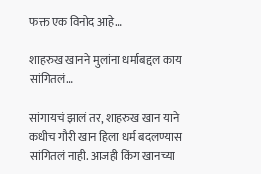फक्त एक विनोद आहे…

शाहरुख खानने मुलांना धर्माबद्दल काय सांगितलं…

सांगायचं झालं तर, शाहरुख खान याने कधीच गौरी खान हिला धर्म बदलण्यास सांगितलं नाही. आजही किंग खानच्या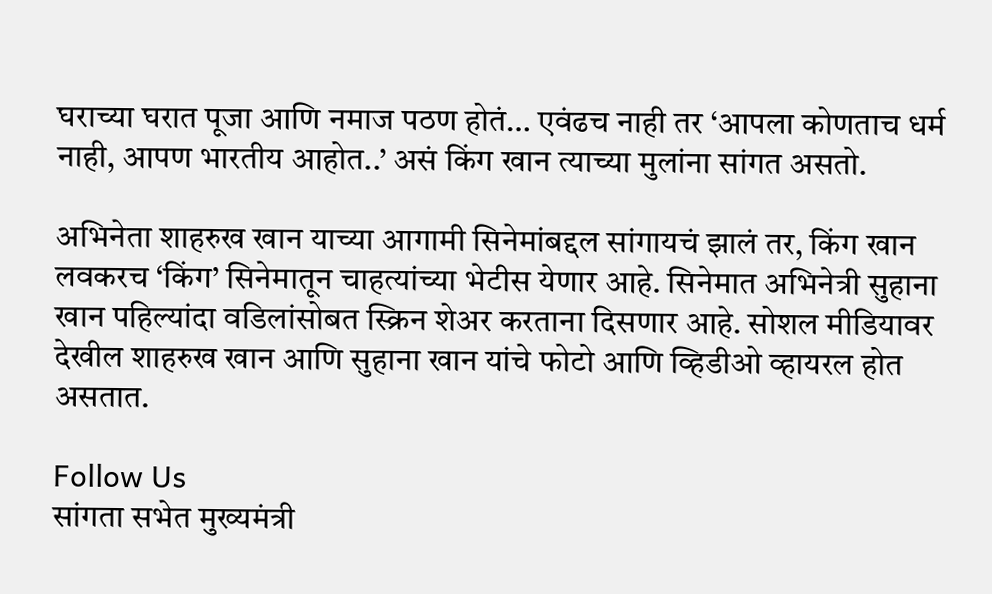घराच्या घरात पूजा आणि नमाज पठण होतं… एवंढच नाही तर ‘आपला कोणताच धर्म नाही, आपण भारतीय आहोत..’ असं किंग खान त्याच्या मुलांना सांगत असतो.

अभिनेता शाहरुख खान याच्या आगामी सिनेमांबद्दल सांगायचं झालं तर, किंग खान लवकरच ‘किंग’ सिनेमातून चाहत्यांच्या भेटीस येणार आहे. सिनेमात अभिनेत्री सुहाना खान पहिल्यांदा वडिलांसोबत स्क्रिन शेअर करताना दिसणार आहे. सोशल मीडियावर देखील शाहरुख खान आणि सुहाना खान यांचे फोटो आणि व्हिडीओ व्हायरल होत असतात.

Follow Us
सांगता सभेत मुख्यमंत्री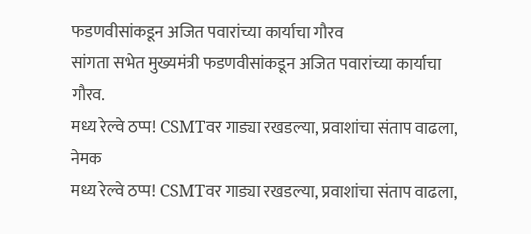फडणवीसांकडून अजित पवारांच्या कार्याचा गौरव
सांगता सभेत मुख्यमंत्री फडणवीसांकडून अजित पवारांच्या कार्याचा गौरव.
मध्य रेल्वे ठप्प! CSMTवर गाड्या रखडल्या, प्रवाशांचा संताप वाढला, नेमक
मध्य रेल्वे ठप्प! CSMTवर गाड्या रखडल्या, प्रवाशांचा संताप वाढला,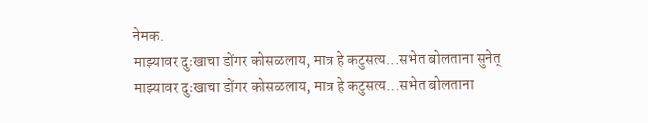नेमक.
माझ्यावर दुःखाचा डोंगर कोसळलाय, मात्र हे कटुसत्य...सभेत बोलताना सुनेत्
माझ्यावर दुःखाचा डोंगर कोसळलाय, मात्र हे कटुसत्य...सभेत बोलताना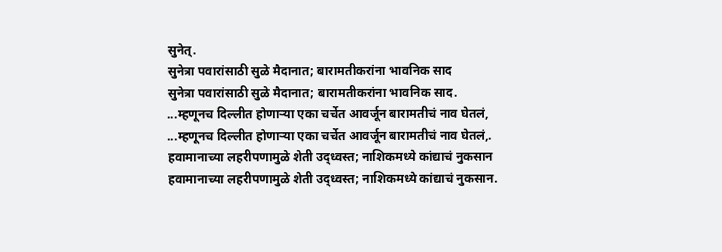सुनेत्.
सुनेत्रा पवारांसाठी सुळे मैदानात; बारामतीकरांना भावनिक साद
सुनेत्रा पवारांसाठी सुळे मैदानात; बारामतीकरांना भावनिक साद.
...म्हणूनच दिल्लीत होणाऱ्या एका चर्चेत आवर्जून बारामतीचं नाव घेतलं,
...म्हणूनच दिल्लीत होणाऱ्या एका चर्चेत आवर्जून बारामतीचं नाव घेतलं,.
हवामानाच्या लहरीपणामुळे शेती उद्ध्वस्त; नाशिकमध्ये कांद्याचं नुकसान
हवामानाच्या लहरीपणामुळे शेती उद्ध्वस्त; नाशिकमध्ये कांद्याचं नुकसान.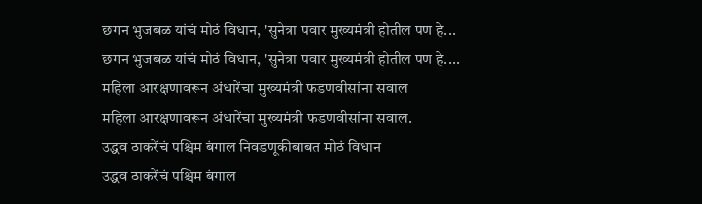छगन भुजबळ यांचं मोठं विधान, 'सुनेत्रा पवार मुख्यमंत्री होतील पण हे...
छगन भुजबळ यांचं मोठं विधान, 'सुनेत्रा पवार मुख्यमंत्री होतील पण हे....
महिला आरक्षणावरून अंधारेंचा मुख्यमंत्री फडणवीसांना सवाल
महिला आरक्षणावरून अंधारेंचा मुख्यमंत्री फडणवीसांना सवाल.
उद्धव ठाकरेंचं पश्चिम बंगाल निवडणूकीबाबत मोठं विधान
उद्धव ठाकरेंचं पश्चिम बंगाल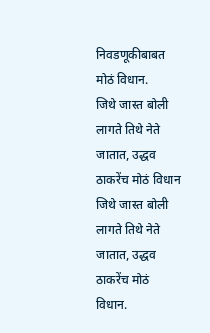निवडणूकीबाबत मोठं विधान.
जिथे जास्त बोली लागते तिथे नेते जातात, उद्धव ठाकरेंच मोठं विधान
जिथे जास्त बोली लागते तिथे नेते जातात, उद्धव ठाकरेंच मोठं विधान.